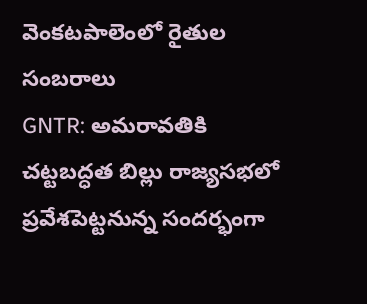వెంకటపాలెంలో రైతుల సంబరాలు
GNTR: అమరావతికి చట్టబద్ధత బిల్లు రాజ్యసభలో ప్రవేశపెట్టనున్న సందర్భంగా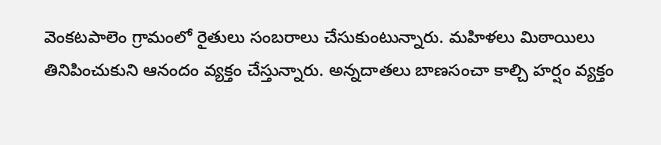వెంకటపాలెం గ్రామంలో రైతులు సంబరాలు చేసుకుంటున్నారు. మహిళలు మిఠాయిలు తినిపించుకుని ఆనందం వ్యక్తం చేస్తున్నారు. అన్నదాతలు బాణసంచా కాల్చి హర్షం వ్యక్తం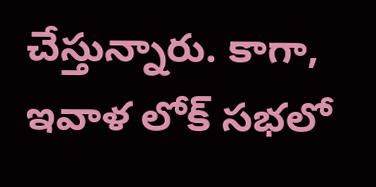చేస్తున్నారు. కాగా, ఇవాళ లోక్ సభలో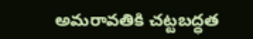అమరావతికి చట్టబద్ధత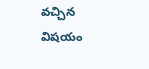వచ్చిన విషయం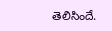తెలిసిందే.